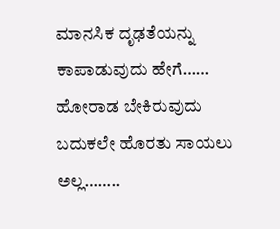ಮಾನಸಿಕ ದೃಢತೆಯನ್ನು ಕಾಪಾಡುವುದು ಹೇಗೆ…… ಹೋರಾಡ ಬೇಕಿರುವುದು ಬದುಕಲೇ ಹೊರತು ಸಾಯಲು ಅಲ್ಲ……..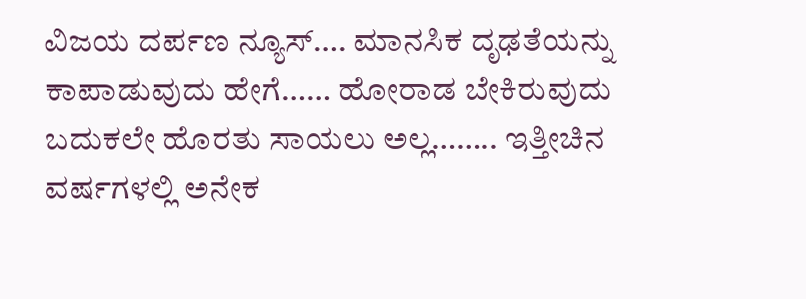ವಿಜಯ ದರ್ಪಣ ನ್ಯೂಸ್…. ಮಾನಸಿಕ ದೃಢತೆಯನ್ನು ಕಾಪಾಡುವುದು ಹೇಗೆ…… ಹೋರಾಡ ಬೇಕಿರುವುದು ಬದುಕಲೇ ಹೊರತು ಸಾಯಲು ಅಲ್ಲ…….. ಇತ್ತೀಚಿನ ವರ್ಷಗಳಲ್ಲಿ ಅನೇಕ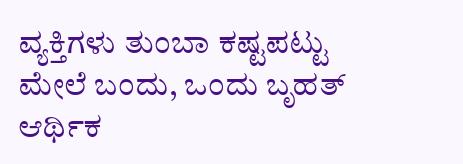ವ್ಯಕ್ತಿಗಳು ತುಂಬಾ ಕಷ್ಟಪಟ್ಟು ಮೇಲೆ ಬಂದು, ಒಂದು ಬೃಹತ್ ಆರ್ಥಿಕ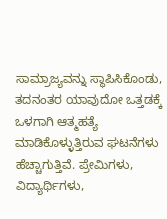ಸಾಮ್ರಾಜ್ಯವನ್ನು ಸ್ಥಾಪಿಸಿಕೊಂಡು, ತದನಂತರ ಯಾವುದೋ ಒತ್ತಡಕ್ಕೆ ಒಳಗಾಗಿ ಆತ್ಮಹತ್ಯೆ ಮಾಡಿಕೊಳ್ಳುತ್ತಿರುವ ಘಟನೆಗಳು ಹೆಚ್ಚಾಗುತ್ತಿವೆ. ಪ್ರೇಮಿಗಳು, ವಿದ್ಯಾರ್ಥಿಗಳು,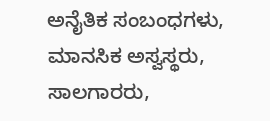ಅನೈತಿಕ ಸಂಬಂಧಗಳು, ಮಾನಸಿಕ ಅಸ್ವಸ್ಥರು, ಸಾಲಗಾರರು,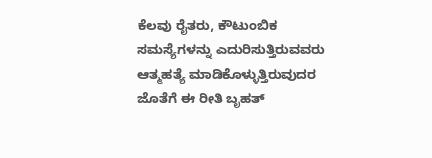ಕೆಲವು ರೈತರು, ಕೌಟುಂಬಿಕ ಸಮಸ್ಯೆಗಳನ್ನು ಎದುರಿಸುತ್ತಿರುವವರು ಆತ್ಮಹತ್ಯೆ ಮಾಡಿಕೊಳ್ಳುತ್ತಿರುವುದರ ಜೊತೆಗೆ ಈ ರೀತಿ ಬೃಹತ್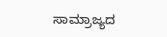ಸಾಮ್ರಾಜ್ಯದ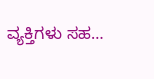ವ್ಯಕ್ತಿಗಳು ಸಹ…